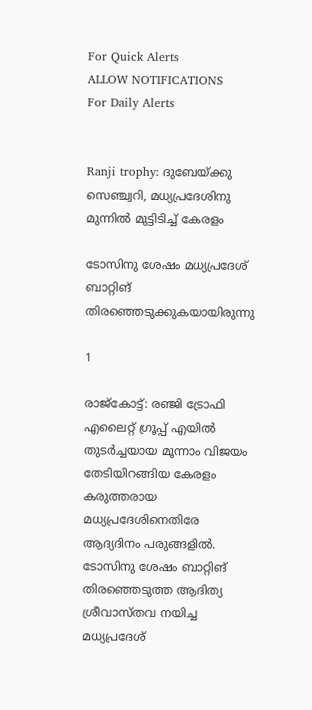For Quick Alerts
ALLOW NOTIFICATIONS
For Daily Alerts


Ranji trophy: ദുബേയ്ക്കു സെഞ്ച്വറി, മധ്യപ്രദേശിനു മുന്നില്‍ മുട്ടിടിച്ച് കേരളം

ടോസിനു ശേഷം മധ്യപ്രദേശ് ബാറ്റിങ് തിരഞ്ഞെടുക്കുകയായിരുന്നു

1

രാജ്‌കോട്ട്: രഞ്ജി ട്രോഫി എലൈറ്റ് ഗ്രൂപ്പ് എയില്‍ തുടര്‍ച്ചയായ മൂന്നാം വിജയം തേടിയിറങ്ങിയ കേരളം കരുത്തരായ മധ്യപ്രദേശിനെതിരേ ആദ്യദിനം പരുങ്ങളില്‍. ടോസിനു ശേഷം ബാറ്റിങ് തിരഞ്ഞെടുത്ത ആദിത്യ ശ്രീവാസ്തവ നയിച്ച മധ്യപ്രദേശ്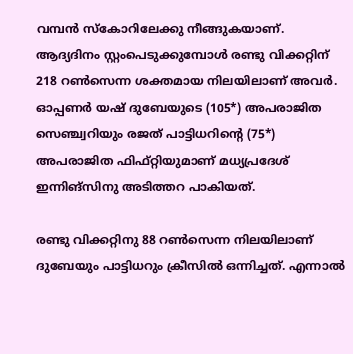വമ്പന്‍ സ്‌കോറിലേക്കു നീങ്ങുകയാണ്. ആദ്യദിനം സ്റ്റംപെടുക്കുമ്പോള്‍ രണ്ടു വിക്കറ്റിന് 218 റണ്‍സെന്ന ശക്തമായ നിലയിലാണ് അവര്‍. ഓപ്പണര്‍ യഷ് ദുബേയുടെ (105*) അപരാജിത സെഞ്ച്വറിയും രജത് പാട്ടിധറിന്റെ (75*) അപരാജിത ഫിഫ്റ്റിയുമാണ് മധ്യപ്രദേശ് ഇന്നിങ്‌സിനു അടിത്തറ പാകിയത്.

രണ്ടു വിക്കറ്റിനു 88 റണ്‍സെന്ന നിലയിലാണ് ദുബേയും പാട്ടിധറും ക്രീസില്‍ ഒന്നിച്ചത്. എന്നാല്‍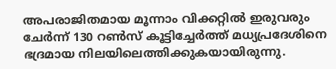അപരാജിതമായ മൂന്നാം വിക്കറ്റില്‍ ഇരുവരും ചേര്‍ന്ന് 130 റണ്‍സ് കൂട്ടിച്ചേര്‍ത്ത് മധ്യപ്രദേശിനെ ഭദ്രമായ നിലയിലെത്തിക്കുകയായിരുന്നു.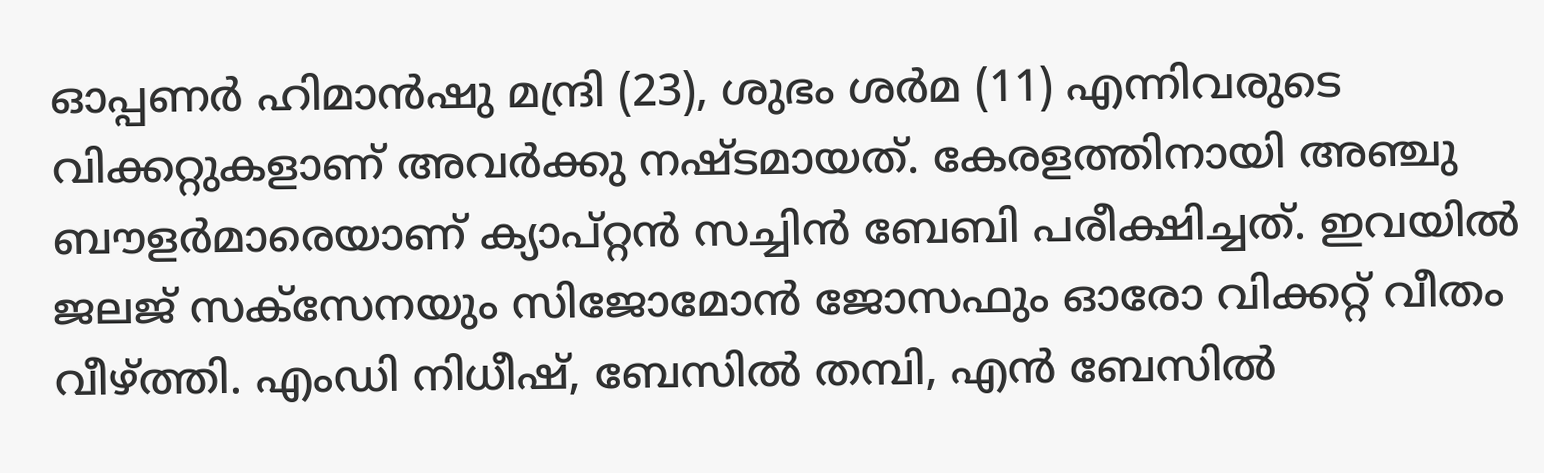ഓപ്പണര്‍ ഹിമാന്‍ഷു മന്ദ്രി (23), ശുഭം ശര്‍മ (11) എന്നിവരുടെ വിക്കറ്റുകളാണ് അവര്‍ക്കു നഷ്ടമായത്. കേരളത്തിനായി അഞ്ചു ബൗളര്‍മാരെയാണ് ക്യാപ്റ്റന്‍ സച്ചിന്‍ ബേബി പരീക്ഷിച്ചത്. ഇവയില്‍ ജലജ് സക്‌സേനയും സിജോമോന്‍ ജോസഫും ഓരോ വിക്കറ്റ് വീതം വീഴ്ത്തി. എംഡി നിധീഷ്, ബേസില്‍ തമ്പി, എന്‍ ബേസില്‍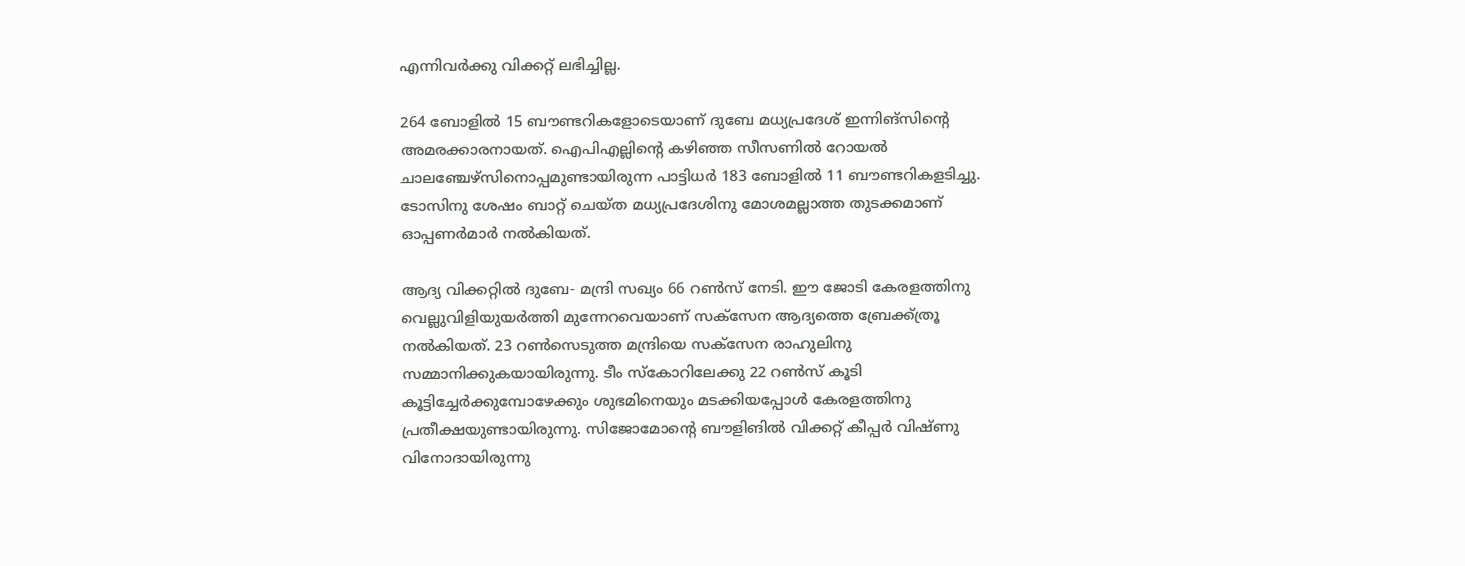എന്നിവര്‍ക്കു വിക്കറ്റ് ലഭിച്ചില്ല.

264 ബോളില്‍ 15 ബൗണ്ടറികളോടെയാണ് ദുബേ മധ്യപ്രദേശ് ഇന്നിങ്‌സിന്റെ അമരക്കാരനായത്. ഐപിഎല്ലിന്റെ കഴിഞ്ഞ സീസണില്‍ റോയല്‍ ചാലഞ്ചേഴ്‌സിനൊപ്പമുണ്ടായിരുന്ന പാട്ടിധര്‍ 183 ബോളില്‍ 11 ബൗണ്ടറികളടിച്ചു. ടോസിനു ശേഷം ബാറ്റ് ചെയ്ത മധ്യപ്രദേശിനു മോശമല്ലാത്ത തുടക്കമാണ് ഓപ്പണര്‍മാര്‍ നല്‍കിയത്.

ആദ്യ വിക്കറ്റില്‍ ദുബേ- മന്ദ്രി സഖ്യം 66 റണ്‍സ് നേടി. ഈ ജോടി കേരളത്തിനു വെല്ലുവിളിയുയര്‍ത്തി മുന്നേറവെയാണ് സക്‌സേന ആദ്യത്തെ ബ്രേക്ക്ത്രൂ നല്‍കിയത്. 23 റണ്‍സെടുത്ത മന്ദ്രിയെ സക്‌സേന രാഹുലിനു സമ്മാനിക്കുകയായിരുന്നു. ടീം സ്‌കോറിലേക്കു 22 റണ്‍സ് കൂടി കൂട്ടിച്ചേര്‍ക്കുമ്പോഴേക്കും ശുഭമിനെയും മടക്കിയപ്പോള്‍ കേരളത്തിനു പ്രതീക്ഷയുണ്ടായിരുന്നു. സിജോമോന്റെ ബൗളിങില്‍ വിക്കറ്റ് കീപ്പര്‍ വിഷ്ണു വിനോദായിരുന്നു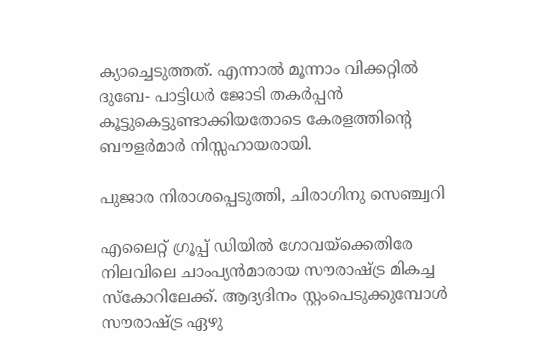ക്യാച്ചെടുത്തത്. എന്നാല്‍ മൂന്നാം വിക്കറ്റില്‍ ദുബേ- പാട്ടിധര്‍ ജോടി തകര്‍പ്പന്‍ കൂട്ടുകെട്ടുണ്ടാക്കിയതോടെ കേരളത്തിന്റെ ബൗളര്‍മാര്‍ നിസ്സഹായരായി.

പുജാര നിരാശപ്പെടുത്തി, ചിരാഗിനു സെഞ്ച്വറി

എലൈറ്റ് ഗ്രൂപ്പ് ഡിയില്‍ ഗോവയ്‌ക്കെതിരേ നിലവിലെ ചാംപ്യന്‍മാരായ സൗരാഷ്ട്ര മികച്ച സ്‌കോറിലേക്ക്. ആദ്യദിനം സ്റ്റംപെടുക്കുമ്പോള്‍ സൗരാഷ്ട്ര ഏഴു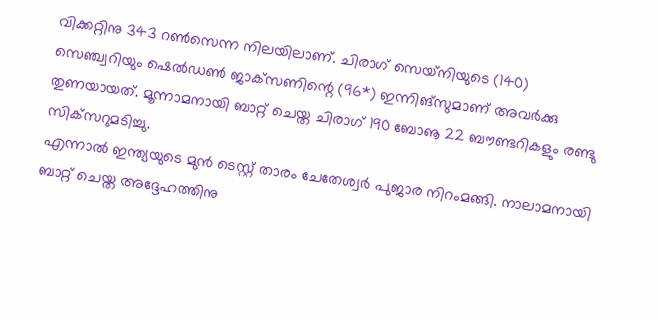വിക്കറ്റിനു 343 റണ്‍സെന്ന നിലയിലാണ്. ചിരാഗ് സെയ്‌നിയുടെ (140) സെഞ്ച്വറിയും ഷെല്‍ഡണ്‍ ജാക്‌സണിന്റെ (96*) ഇന്നിങ്‌സുമാണ് അവര്‍ക്കു തുണയായത്. മൂന്നാമനായി ബാറ്റ് ചെയ്ത ചിരാഗ് 190 ബോൡ 22 ബൗണ്ടറികളും രണ്ടു സിക്‌സറുമടിച്ചു.
എന്നാല്‍ ഇന്ത്യയുടെ മുന്‍ ടെസ്റ്റ് താരം ചേതേശ്വര്‍ പുജാര നിറംമങ്ങി. നാലാമനായി ബാറ്റ് ചെയ്ത അദ്ദേഹത്തിനു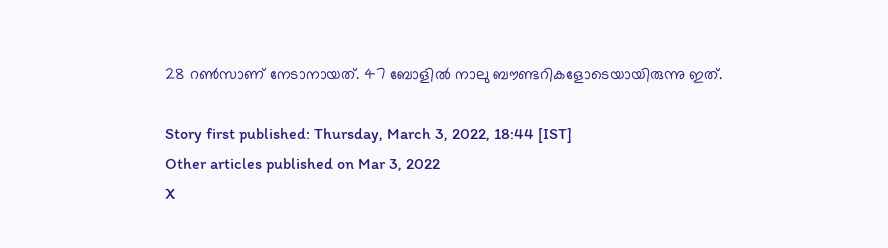28 റണ്‍സാണ് നേടാനായത്. 47 ബോളില്‍ നാലു ബൗണ്ടറികളോടെയായിരുന്നു ഇത്.

Story first published: Thursday, March 3, 2022, 18:44 [IST]
Other articles published on Mar 3, 2022
X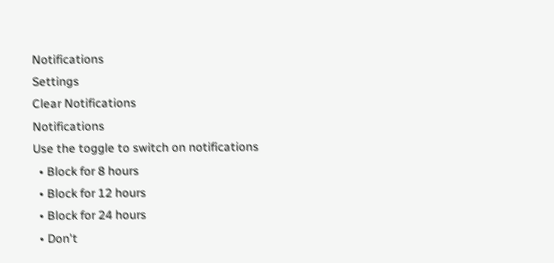Notifications
Settings
Clear Notifications
Notifications
Use the toggle to switch on notifications
  • Block for 8 hours
  • Block for 12 hours
  • Block for 24 hours
  • Don't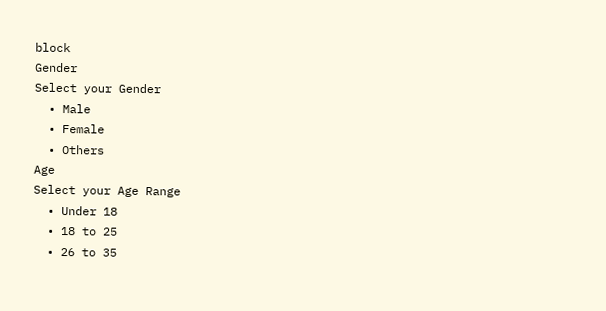block
Gender
Select your Gender
  • Male
  • Female
  • Others
Age
Select your Age Range
  • Under 18
  • 18 to 25
  • 26 to 35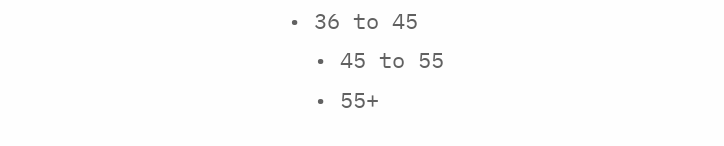• 36 to 45
  • 45 to 55
  • 55+